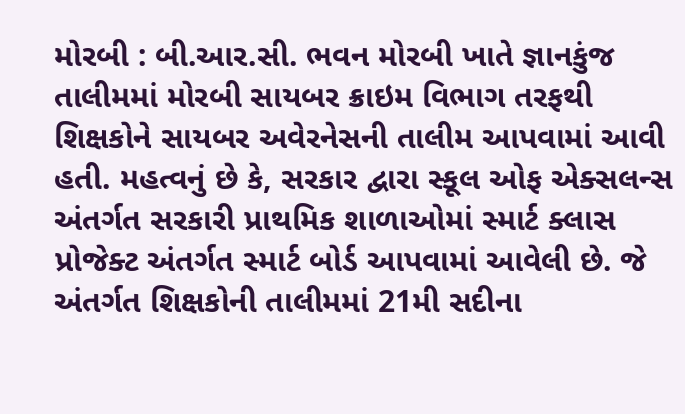મોરબી : બી.આર.સી. ભવન મોરબી ખાતે જ્ઞાનકુંજ તાલીમમાં મોરબી સાયબર ક્રાઇમ વિભાગ તરફથી શિક્ષકોને સાયબર અવેરનેસની તાલીમ આપવામાં આવી હતી. મહત્વનું છે કે, સરકાર દ્વારા સ્કૂલ ઓફ એક્સલન્સ અંતર્ગત સરકારી પ્રાથમિક શાળાઓમાં સ્માર્ટ ક્લાસ પ્રોજેક્ટ અંતર્ગત સ્માર્ટ બોર્ડ આપવામાં આવેલી છે. જે અંતર્ગત શિક્ષકોની તાલીમમાં 21મી સદીના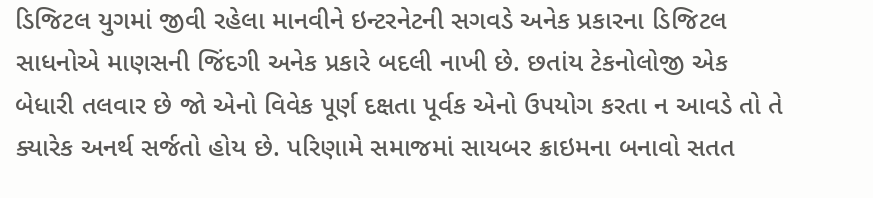ડિજિટલ યુગમાં જીવી રહેલા માનવીને ઇન્ટરનેટની સગવડે અનેક પ્રકારના ડિજિટલ સાધનોએ માણસની જિંદગી અનેક પ્રકારે બદલી નાખી છે. છતાંય ટેકનોલોજી એક બેધારી તલવાર છે જો એનો વિવેક પૂર્ણ દક્ષતા પૂર્વક એનો ઉપયોગ કરતા ન આવડે તો તે ક્યારેક અનર્થ સર્જતો હોય છે. પરિણામે સમાજમાં સાયબર ક્રાઇમના બનાવો સતત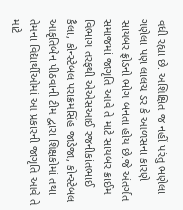વધી રહ્યા છે. અશિક્ષિત જ નહીં પરંતુ ભણેલા ગણેલા પણ લાલચ ડર કે આળસના કારણે સાયબર ફ્રોડનો ભોગ બનતા હોય છે.જે અંતર્ગત સમાજમાં જાગૃતિ આવે તે માટે સાયબર ક્રાઈમ વિભાગ તરફથી એએસઆઈ રજનીકાંતભાઈ કૈલા, કોન્સ્ટેબલ પરાક્રમસિંહ જાડેજા, કોન્સ્ટેબલ આકૃતિબેન પીઠવાની ટીમ દ્વારા શિક્ષકોમાં તથા તેમના વિદ્યાર્થીઓમાં આ પ્રકારની જાગૃતિ આવે તે માટે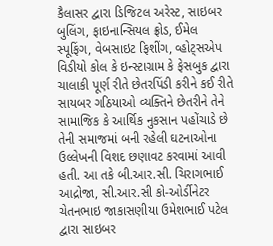કૈલાસર દ્વારા ડિજિટલ અરેસ્ટ, સાઇબર બુલિંગ, ફાઇનાન્સિયલ ફ્રોડ, ઈમેલ સ્પૂફિંગ, વેબસાઇટ ફિશીંગ, વ્હોટ્સએપ વિડીયો કોલ કે ઇન્સ્ટાગ્રામ કે ફેસબુક દ્વારા ચાલાકી પૂર્ણ રીતે છેતરપિંડી કરીને કઈ રીતે સાયબર ગઠિયાઓ વ્યક્તિને છેતરીને તેને સામાજિક કે આર્થિક નુકસાન પહોંચાડે છે તેની સમાજમાં બની રહેલી ઘટનાઓના ઉલ્લેખની વિશદ છણાવટ કરવામાં આવી હતી. આ તકે બી.આર.સી. ચિરાગભાઈ આદ્રોજા, સી.આર.સી કો-ઓર્ડીનેટર ચેતનભાઇ જાકાસણીયા ઉમેશભાઈ પટેલ દ્વારા સાઇબર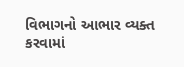વિભાગનો આભાર વ્યક્ત કરવામાં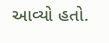આવ્યો હતો.